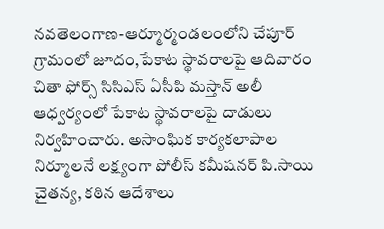నవతెలంగాణ-ఆర్మూర్మండలంలోని చేపూర్ గ్రామంలో జూదం,పేకాట స్థావరాలపై ఆదివారం చితా ఫోర్స్ సిసిఎస్ ఏసీపి మస్తాన్ అలీ ఆధ్వర్యంలో పేకాట స్థావరాలపై దాడులు నిర్వహించారు. అసాంఘిక కార్యకలాపాల నిర్మూలనే లక్ష్యంగా పోలీస్ కమీషనర్ పి.సాయి చైతన్య, కఠిన ఆదేశాలు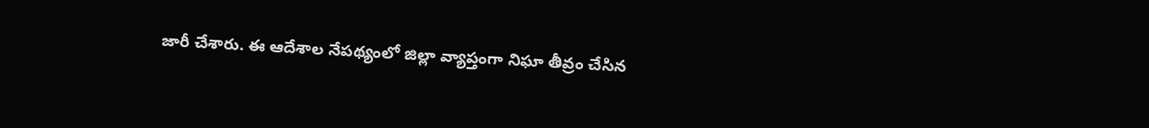జారీ చేశారు. ఈ ఆదేశాల నేపథ్యంలో జిల్లా వ్యాప్తంగా నిఘా తీవ్రం చేసిన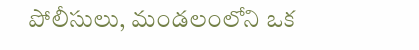పోలీసులు, మండలంలోని ఒక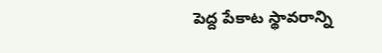పెద్ద పేకాట స్థావరాన్ని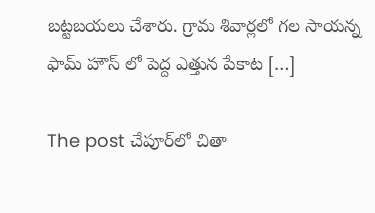బట్టబయలు చేశారు. గ్రామ శివార్లలో గల సాయన్న ఫామ్ హౌస్ లో పెద్ద ఎత్తున పేకాట […]

The post చేపూర్‌లో చితా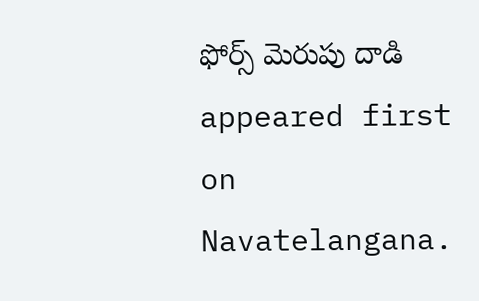ఫోర్స్ మెరుపు దాడి appeared first on Navatelangana.